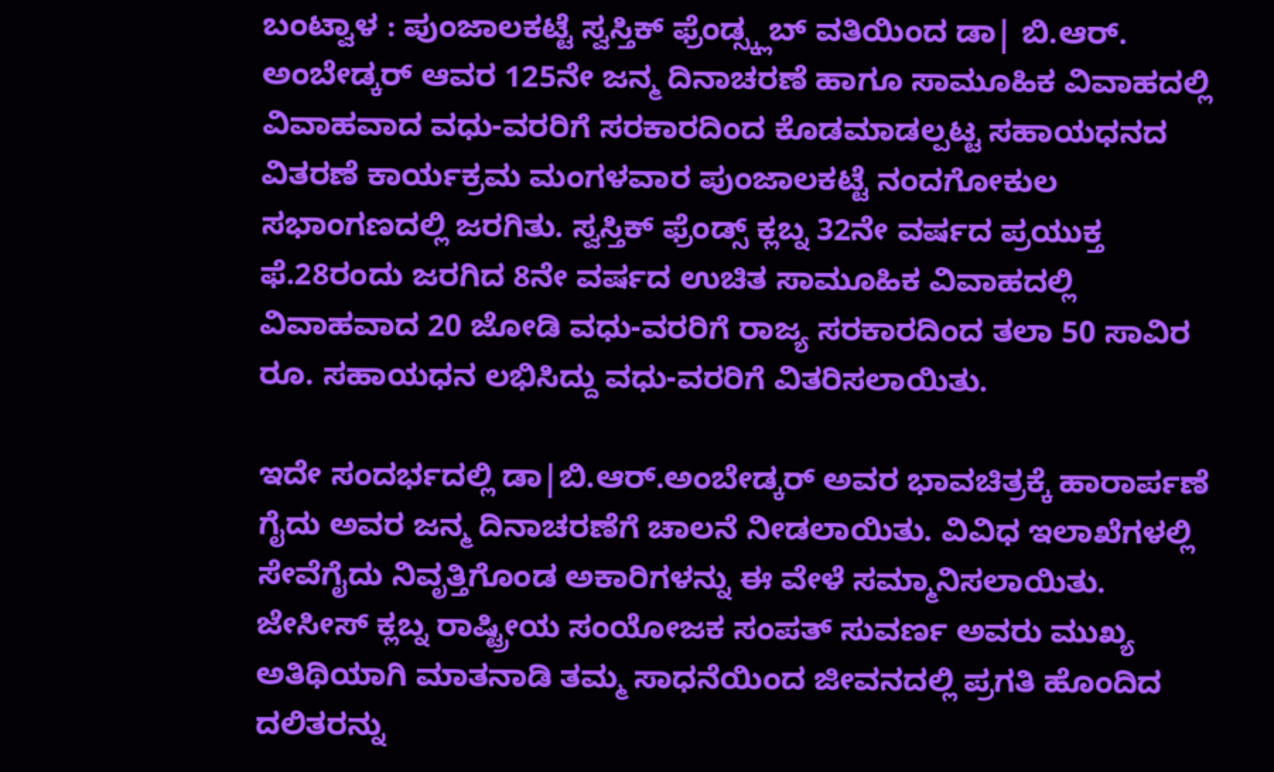ಬಂಟ್ವಾಳ : ಪುಂಜಾಲಕಟ್ಟೆ ಸ್ವಸ್ತಿಕ್ ಫ್ರೆಂಡ್ಸ್ಕ್ಲಬ್ ವತಿಯಿಂದ ಡಾ| ಬಿ.ಆರ್. ಅಂಬೇಡ್ಕರ್ ಆವರ 125ನೇ ಜನ್ಮ ದಿನಾಚರಣೆ ಹಾಗೂ ಸಾಮೂಹಿಕ ವಿವಾಹದಲ್ಲಿ ವಿವಾಹವಾದ ವಧು-ವರರಿಗೆ ಸರಕಾರದಿಂದ ಕೊಡಮಾಡಲ್ಪಟ್ಟ ಸಹಾಯಧನದ ವಿತರಣೆ ಕಾರ್ಯಕ್ರಮ ಮಂಗಳವಾರ ಪುಂಜಾಲಕಟ್ಟೆ ನಂದಗೋಕುಲ ಸಭಾಂಗಣದಲ್ಲಿ ಜರಗಿತು. ಸ್ವಸ್ತಿಕ್ ಫ್ರೆಂಡ್ಸ್ ಕ್ಲಬ್ನ 32ನೇ ವರ್ಷದ ಪ್ರಯುಕ್ತ ಫೆ.28ರಂದು ಜರಗಿದ 8ನೇ ವರ್ಷದ ಉಚಿತ ಸಾಮೂಹಿಕ ವಿವಾಹದಲ್ಲಿ ವಿವಾಹವಾದ 20 ಜೋಡಿ ವಧು-ವರರಿಗೆ ರಾಜ್ಯ ಸರಕಾರದಿಂದ ತಲಾ 50 ಸಾವಿರ ರೂ. ಸಹಾಯಧನ ಲಭಿಸಿದ್ದು ವಧು-ವರರಿಗೆ ವಿತರಿಸಲಾಯಿತು.

ಇದೇ ಸಂದರ್ಭದಲ್ಲಿ ಡಾ|ಬಿ.ಆರ್.ಅಂಬೇಡ್ಕರ್ ಅವರ ಭಾವಚಿತ್ರಕ್ಕೆ ಹಾರಾರ್ಪಣೆ ಗೈದು ಅವರ ಜನ್ಮ ದಿನಾಚರಣೆಗೆ ಚಾಲನೆ ನೀಡಲಾಯಿತು. ವಿವಿಧ ಇಲಾಖೆಗಳಲ್ಲಿ ಸೇವೆಗೈದು ನಿವೃತ್ತಿಗೊಂಡ ಅಕಾರಿಗಳನ್ನು ಈ ವೇಳೆ ಸಮ್ಮಾನಿಸಲಾಯಿತು.
ಜೇಸೀಸ್ ಕ್ಲಬ್ನ ರಾಷ್ಟ್ರೀಯ ಸಂಯೋಜಕ ಸಂಪತ್ ಸುವರ್ಣ ಅವರು ಮುಖ್ಯ ಅತಿಥಿಯಾಗಿ ಮಾತನಾಡಿ ತಮ್ಮ ಸಾಧನೆಯಿಂದ ಜೀವನದಲ್ಲಿ ಪ್ರಗತಿ ಹೊಂದಿದ ದಲಿತರನ್ನು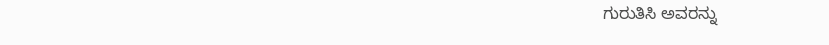ಗುರುತಿಸಿ ಅವರನ್ನು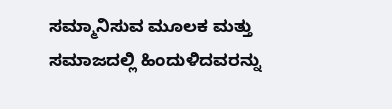ಸಮ್ಮಾನಿಸುವ ಮೂಲಕ ಮತ್ತು ಸಮಾಜದಲ್ಲಿ ಹಿಂದುಳಿದವರನ್ನು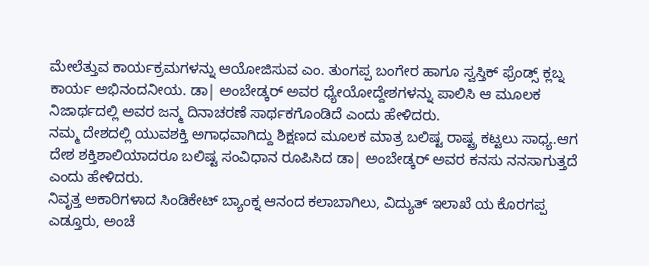ಮೇಲೆತ್ತುವ ಕಾರ್ಯಕ್ರಮಗಳನ್ನು ಆಯೋಜಿಸುವ ಎಂ. ತುಂಗಪ್ಪ ಬಂಗೇರ ಹಾಗೂ ಸ್ವಸ್ತಿಕ್ ಫ್ರೆಂಡ್ಸ್ ಕ್ಲಬ್ನ ಕಾರ್ಯ ಅಭಿನಂದನೀಯ. ಡಾ| ಅಂಬೇಡ್ಕರ್ ಅವರ ಧ್ಯೇಯೋದ್ದೇಶಗಳನ್ನು ಪಾಲಿಸಿ ಆ ಮೂಲಕ ನಿಜಾರ್ಥದಲ್ಲಿ ಅವರ ಜನ್ಮ ದಿನಾಚರಣೆ ಸಾರ್ಥಕಗೊಂಡಿದೆ ಎಂದು ಹೇಳಿದರು.
ನಮ್ಮ ದೇಶದಲ್ಲಿ ಯುವಶಕ್ತಿ ಅಗಾಧವಾಗಿದ್ದು ಶಿಕ್ಷಣದ ಮೂಲಕ ಮಾತ್ರ ಬಲಿಷ್ಟ ರಾಷ್ಟ್ರ ಕಟ್ಟಲು ಸಾಧ್ಯ.ಆಗ ದೇಶ ಶಕ್ತಿಶಾಲಿಯಾದರೂ ಬಲಿಷ್ಟ ಸಂವಿಧಾನ ರೂಪಿಸಿದ ಡಾ| ಅಂಬೇಡ್ಕರ್ ಅವರ ಕನಸು ನನಸಾಗುತ್ತದೆ ಎಂದು ಹೇಳಿದರು.
ನಿವೃತ್ತ ಅಕಾರಿಗಳಾದ ಸಿಂಡಿಕೇಟ್ ಬ್ಯಾಂಕ್ನ ಆನಂದ ಕಲಾಬಾಗಿಲು, ವಿದ್ಯುತ್ ಇಲಾಖೆ ಯ ಕೊರಗಪ್ಪ ಎಡ್ತೂರು, ಅಂಚೆ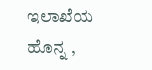ಇಲಾಖೆಯ ಹೊನ್ನ ,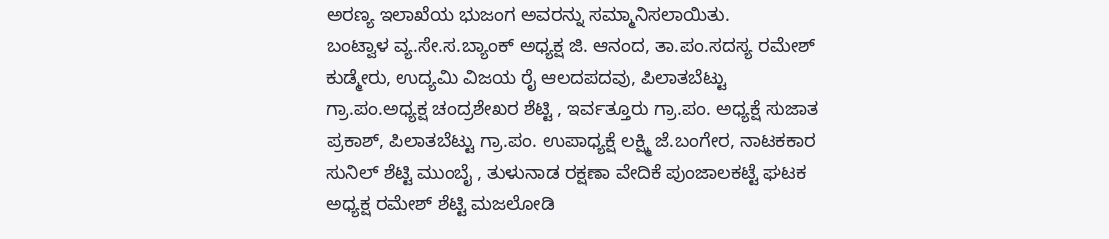ಅರಣ್ಯ ಇಲಾಖೆಯ ಭುಜಂಗ ಅವರನ್ನು ಸಮ್ಮಾನಿಸಲಾಯಿತು.
ಬಂಟ್ವಾಳ ವ್ಯ.ಸೇ.ಸ.ಬ್ಯಾಂಕ್ ಅಧ್ಯಕ್ಷ ಜಿ. ಆನಂದ, ತಾ.ಪಂ.ಸದಸ್ಯ ರಮೇಶ್ ಕುಡ್ಮೇರು, ಉದ್ಯಮಿ ವಿಜಯ ರೈ ಆಲದಪದವು, ಪಿಲಾತಬೆಟ್ಟು ಗ್ರಾ.ಪಂ.ಅಧ್ಯಕ್ಷ ಚಂದ್ರಶೇಖರ ಶೆಟ್ಟಿ , ಇರ್ವತ್ತೂರು ಗ್ರಾ.ಪಂ. ಅಧ್ಯಕ್ಷೆ ಸುಜಾತ ಪ್ರಕಾಶ್, ಪಿಲಾತಬೆಟ್ಟು ಗ್ರಾ.ಪಂ. ಉಪಾಧ್ಯಕ್ಷೆ ಲಕ್ಷ್ಮಿ ಜೆ.ಬಂಗೇರ, ನಾಟಕಕಾರ ಸುನಿಲ್ ಶೆಟ್ಟಿ ಮುಂಬೈ , ತುಳುನಾಡ ರಕ್ಷಣಾ ವೇದಿಕೆ ಪುಂಜಾಲಕಟ್ಟೆ ಘಟಕ ಅಧ್ಯಕ್ಷ ರಮೇಶ್ ಶೆಟ್ಟಿ ಮಜಲೋಡಿ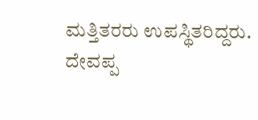ಮತ್ತಿತರರು ಉಪಸ್ಥಿತರಿದ್ದರು.
ದೇವಪ್ಪ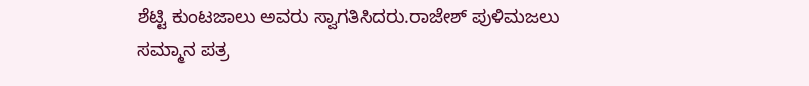ಶೆಟ್ಟಿ ಕುಂಟಜಾಲು ಅವರು ಸ್ವಾಗತಿಸಿದರು.ರಾಜೇಶ್ ಪುಳಿಮಜಲು ಸಮ್ಮಾನ ಪತ್ರ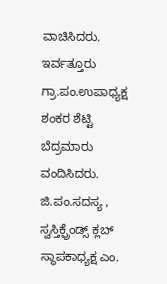ವಾಚಿಸಿದರು. ಇರ್ವತ್ತೂರು ಗ್ರಾ.ಪಂ.ಉಪಾಧ್ಯಕ್ಷ ಶಂಕರ ಶೆಟ್ಟಿ ಬೆದ್ರಮಾರು ವಂದಿಸಿದರು. ಜಿ.ಪಂ.ಸದಸ್ಯ , ಸ್ವಸ್ತಿಕ್ಫ್ರೆಂಡ್ಸ್ ಕ್ಲಬ್ ಸ್ಥಾಪಕಾಧ್ಯಕ್ಷ ಎಂ.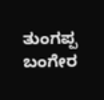ತುಂಗಪ್ಪ ಬಂಗೇರ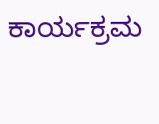ಕಾರ್ಯಕ್ರಮ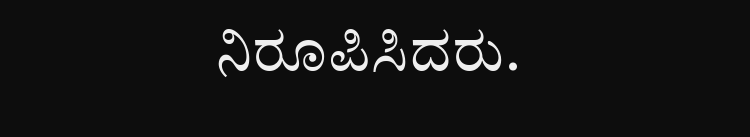ನಿರೂಪಿಸಿದರು.